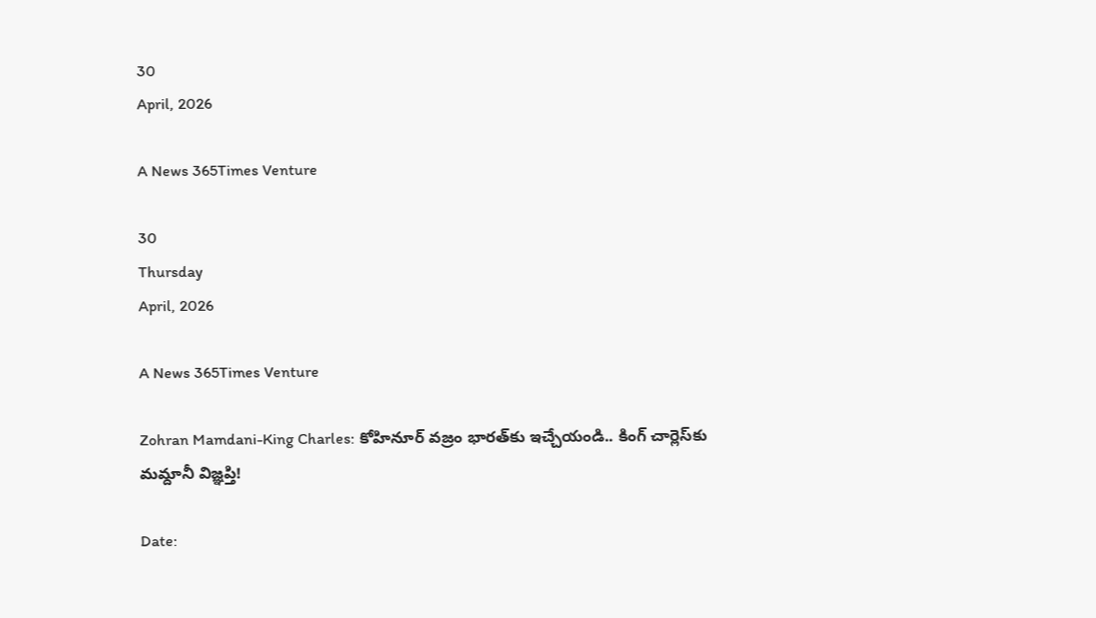30
April, 2026

A News 365Times Venture

30
Thursday
April, 2026

A News 365Times Venture

Zohran Mamdani-King Charles: కోహినూర్‌ వజ్రం భారత్‌కు ఇచ్చేయండి.. కింగ్ చార్లెస్‌‌కు మమ్దానీ విజ్ఞప్తి!

Date: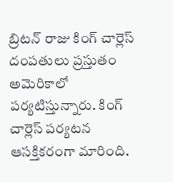బ్రిటన్ రాజు కింగ్ చార్లెస్ దంపతులు ప్రస్తుతం అమెరికాలో పర్యటిస్తున్నారు. కింగ్ చార్లెస్ పర్యటన ఆసక్తికరంగా మారింది.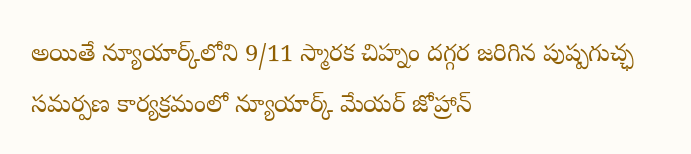అయితే న్యూయార్క్‌లోని 9/11 స్మారక చిహ్నం దగ్గర జరిగిన పుష్పగుచ్ఛ సమర్పణ కార్యక్రమంలో న్యూయార్క్ మేయర్ జోహ్రాన్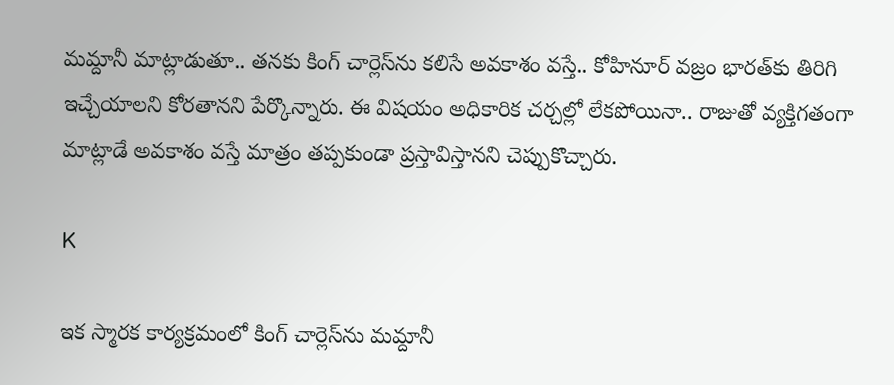మమ్దానీ మాట్లాడుతూ.. తనకు కింగ్ చార్లెస్‌ను కలిసే అవకాశం వస్తే.. కోహినూర్ వజ్రం భారత్‌కు తిరిగి ఇచ్చేయాలని కోరతానని పేర్కొన్నారు. ఈ విషయం అధికారిక చర్చల్లో లేకపోయినా.. రాజుతో వ్యక్తిగతంగా మాట్లాడే అవకాశం వస్తే మాత్రం తప్పకుండా ప్రస్తావిస్తానని చెప్పుకొచ్చారు.

K

ఇక స్మారక కార్యక్రమంలో కింగ్ చార్లెస్‌ను మమ్దానీ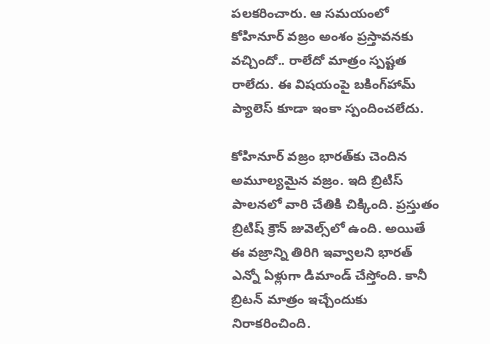పలకరించారు. ఆ సమయంలో కోహినూర్ వజ్రం అంశం ప్రస్తావనకు వచ్చిందో.. రాలేదో మాత్రం స్పష్టత రాలేదు. ఈ విషయంపై బకింగ్‌హామ్ ప్యాలెస్ కూడా ఇంకా స్పందించలేదు.

కోహినూర్ వజ్రం భారత్‌కు చెందిన అమూల్యమైన వజ్రం. ఇది బ్రిటిస్ పాలనలో వారి చేతికి చిక్కింది. ప్రస్తుతం బ్రిటిష్ క్రౌన్ జువెల్స్‌లో ఉంది. అయితే ఈ వజ్రాన్ని తిరిగి ఇవ్వాలని భారత్ ఎన్నో ఏళ్లుగా డిమాండ్ చేస్తోంది. కానీ బ్రిటన్ మాత్రం ఇచ్చేందుకు నిరాకరించింది.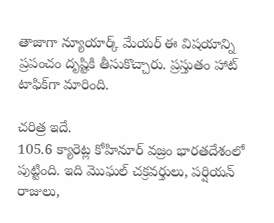తాజాగా న్యూయార్క్ మేయర్ ఈ విషయాన్ని ప్రపంచం దృష్టికి తీసుకొచ్చారు. ప్రస్తుతం హాట్‌ టాఫిక్‌గా మారింది.

చరిత్ర ఇదే.
105.6 క్యారెట్ల కోహినూర్ వజ్రం భారతదేశంలో పుట్టింది. ఇది మొఘల్ చక్రవర్తులు, పర్షియన్ రాజులు,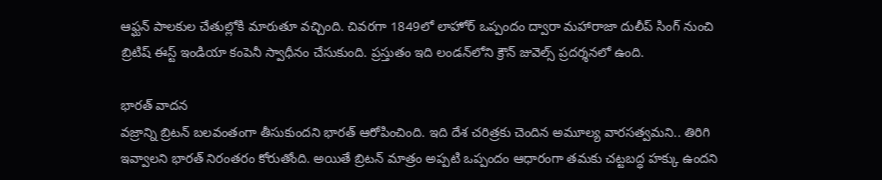ఆఫ్ఘన్ పాలకుల చేతుల్లోకి మారుతూ వచ్చింది. చివరగా 1849లో లాహోర్ ఒప్పందం ద్వారా మహారాజా దులీప్ సింగ్ నుంచి బ్రిటిష్ ఈస్ట్ ఇండియా కంపెనీ స్వాధీనం చేసుకుంది. ప్రస్తుతం ఇది లండన్‌లోని క్రౌన్ జువెల్స్‌ ప్రదర్శనలో ఉంది.

భారత్ వాదన
వజ్రాన్ని బ్రిటన్ బలవంతంగా తీసుకుందని భారత్ ఆరోపించింది. ఇది దేశ చరిత్రకు చెందిన అమూల్య వారసత్వమని.. తిరిగి ఇవ్వాలని భారత్ నిరంతరం కోరుతోంది. అయితే బ్రిటన్ మాత్రం అప్పటి ఒప్పందం ఆధారంగా తమకు చట్టబద్ధ హక్కు ఉందని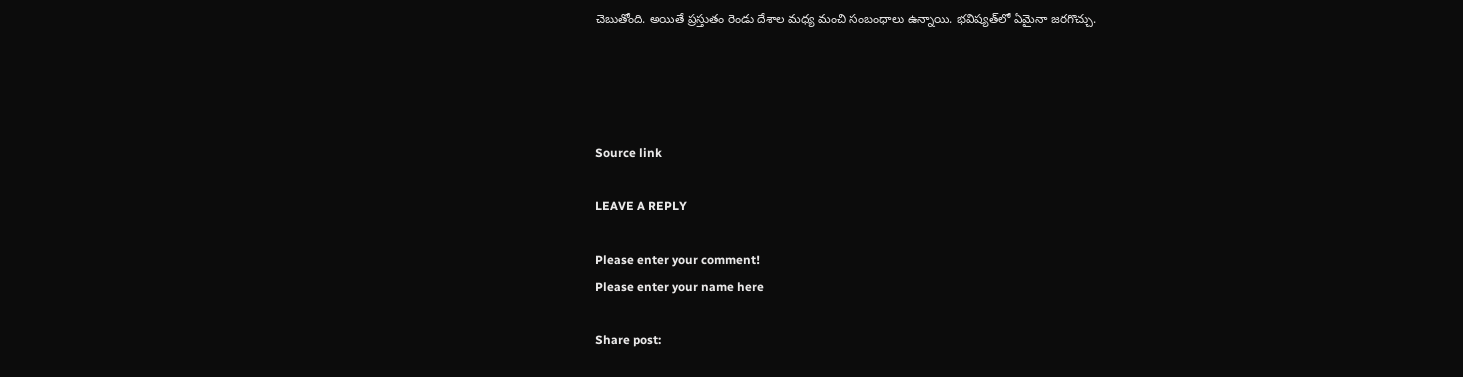చెబుతోంది. అయితే ప్రస్తుతం రెండు దేశాల మధ్య మంచి సంబంధాలు ఉన్నాయి. భవిష్యత్‌లో ఏమైనా జరగొచ్చు.




Source link

LEAVE A REPLY

Please enter your comment!
Please enter your name here

Share post: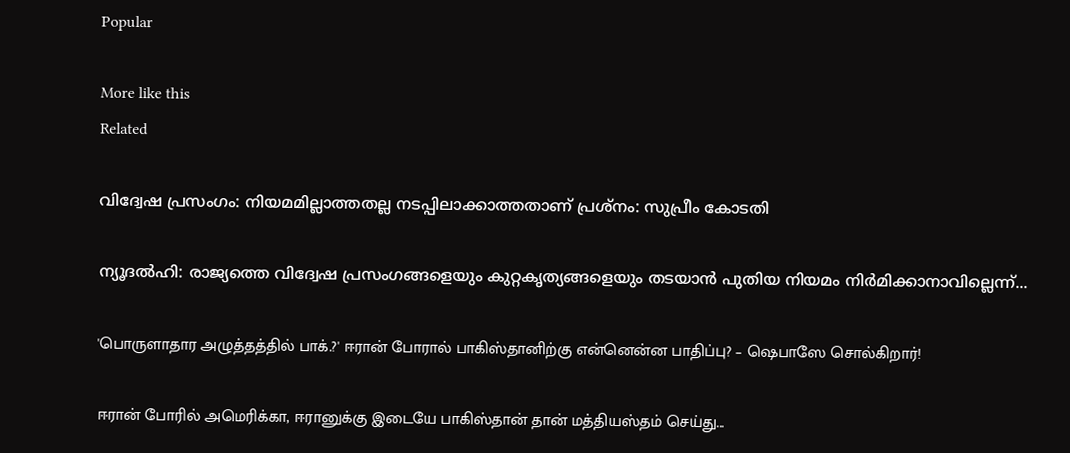Popular

More like this
Related

വിദ്വേഷ പ്രസംഗം: നിയമമില്ലാത്തതല്ല നടപ്പിലാക്കാത്തതാണ് പ്രശ്‌നം: സുപ്രീം കോടതി

ന്യൂദല്‍ഹി: രാജ്യത്തെ വിദ്വേഷ പ്രസംഗങ്ങളെയും കുറ്റകൃത്യങ്ങളെയും തടയാന്‍ പുതിയ നിയമം നിര്‍മിക്കാനാവില്ലെന്ന്...

'பொருளாதார அழுத்தத்தில் பாக்.?' ஈரான் போரால் பாகிஸ்தானிற்கு என்னென்ன பாதிப்பு? – ஷெபாஸே சொல்கிறார்!

ஈரான் போரில் அமெரிக்கா, ஈரானுக்கு இடையே பாகிஸ்தான் தான் மத்தியஸ்தம் செய்து...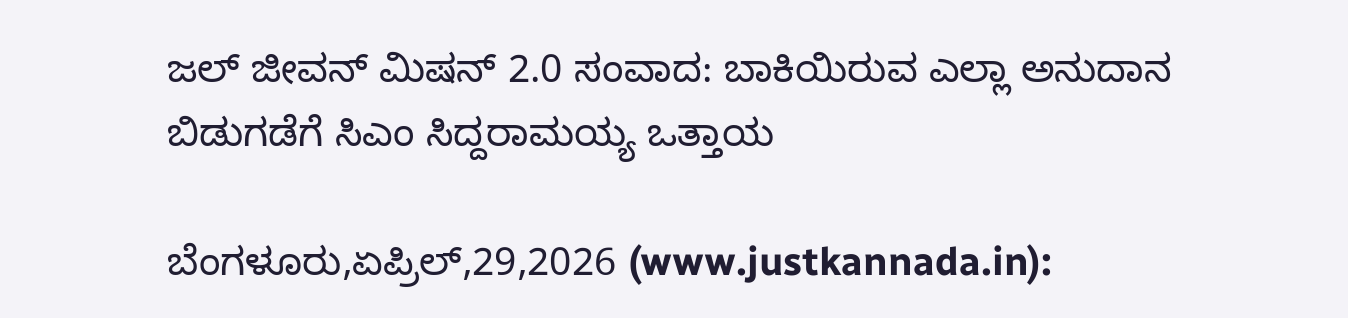ಜಲ್ ಜೀವನ್ ಮಿಷನ್ 2.0 ಸಂವಾದ: ಬಾಕಿಯಿರುವ ಎಲ್ಲಾ ಅನುದಾನ ಬಿಡುಗಡೆಗೆ ಸಿಎಂ ಸಿದ್ದರಾಮಯ್ಯ ಒತ್ತಾಯ

ಬೆಂಗಳೂರು,ಏಪ್ರಿಲ್,29,2026 (www.justkannada.in):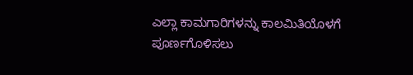ಎಲ್ಲಾ ಕಾಮಗಾರಿಗಳನ್ನು ಕಾಲಮಿತಿಯೊಳಗೆ ಪೂರ್ಣಗೊಳಿಸಲು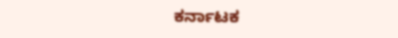ಕರ್ನಾಟಕ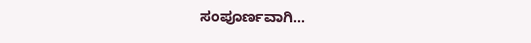ಸಂಪೂರ್ಣವಾಗಿ...